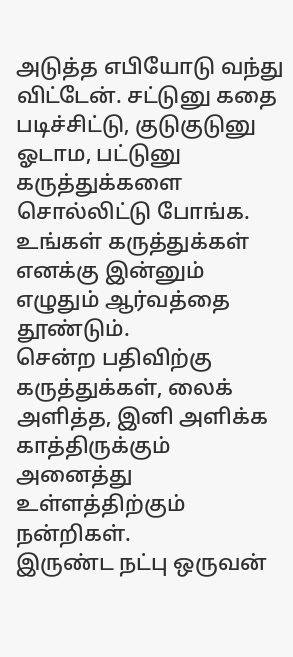அடுத்த எபியோடு வந்து விட்டேன். சட்டுனு கதை படிச்சிட்டு, குடுகுடுனு ஓடாம, பட்டுனு கருத்துக்களை சொல்லிட்டு போங்க.
உங்கள் கருத்துக்கள் எனக்கு இன்னும் எழுதும் ஆர்வத்தை தூண்டும்.
சென்ற பதிவிற்கு கருத்துக்கள், லைக் அளித்த, இனி அளிக்க காத்திருக்கும் அனைத்து உள்ளத்திற்கும் நன்றிகள்.
இருண்ட நட்பு ஒருவன்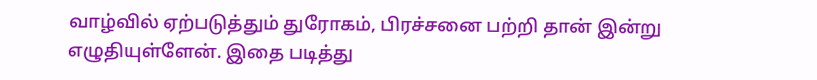வாழ்வில் ஏற்படுத்தும் துரோகம், பிரச்சனை பற்றி தான் இன்று எழுதியுள்ளேன். இதை படித்து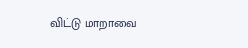விட்டு மாறாவை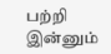பற்றி இன்னும்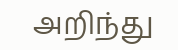அறிந்து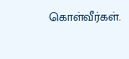கொள்வீர்கள்.